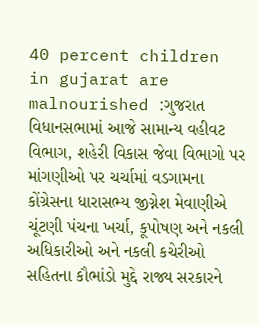40 percent children in gujarat are malnourished :ગુજરાત વિધાનસભામાં આજે સામાન્ય વહીવટ વિભાગ, શહેરી વિકાસ જેવા વિભાગો પર માંગણીઓ પર ચર્ચામાં વડગામના કોંગ્રેસના ધારાસભ્ય જીગ્નેશ મેવાણીએ ચૂંટણી પંચના ખર્ચા, કૂપોષણ અને નકલી અધિકારીઓ અને નકલી કચેરીઓ સહિતના કૌભાંડો મુદ્દે રાજ્ય સરકારને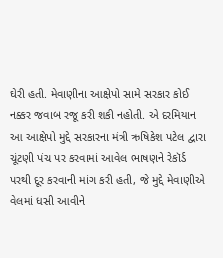ઘેરી હતી. મેવાણીના આક્ષેપો સામે સરકાર કોઈ નક્કર જવાબ રજૂ કરી શકી નહોતી. એ દરમિયાન આ આક્ષેપો મુદ્દે સરકારના મંત્રી ઋષિકેશ પટેલ દ્વારા ચૂંટણી પંચ પર કરવામાં આવેલ ભાષણને રેકૉર્ડ પરથી દૂર કરવાની માંગ કરી હતી, જે મુદ્દે મેવાણીએ વેલમાં ધસી આવીને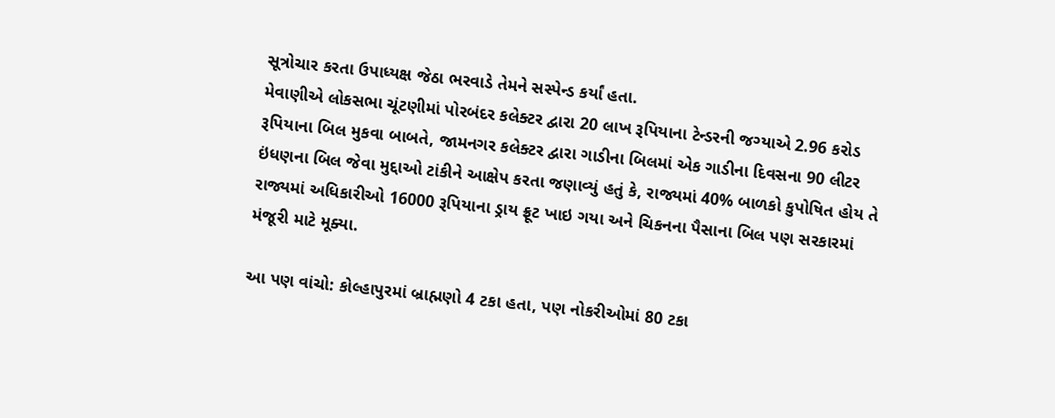સૂત્રોચાર કરતા ઉપાધ્યક્ષ જેઠા ભરવાડે તેમને સસ્પેન્ડ કર્યાં હતા.
મેવાણીએ લોકસભા ચૂંટણીમાં પોરબંદર કલેક્ટર દ્વારા 20 લાખ રૂપિયાના ટેન્ડરની જગ્યાએ 2.96 કરોડ રૂપિયાના બિલ મુકવા બાબતે, જામનગર કલેક્ટર દ્વારા ગાડીના બિલમાં એક ગાડીના દિવસના 90 લીટર ઇંધણના બિલ જેવા મુદ્દાઓ ટાંકીને આક્ષેપ કરતા જણાવ્યું હતું કે, રાજ્યમાં 40% બાળકો કુપોષિત હોય તે રાજ્યમાં અધિકારીઓ 16000 રૂપિયાના ડ્રાય ફ્રૂટ ખાઇ ગયા અને ચિકનના પૈસાના બિલ પણ સરકારમાં મંજૂરી માટે મૂક્યા.

આ પણ વાંચો: કોલ્હાપુરમાં બ્રાહ્મણો 4 ટકા હતા, પણ નોકરીઓમાં 80 ટકા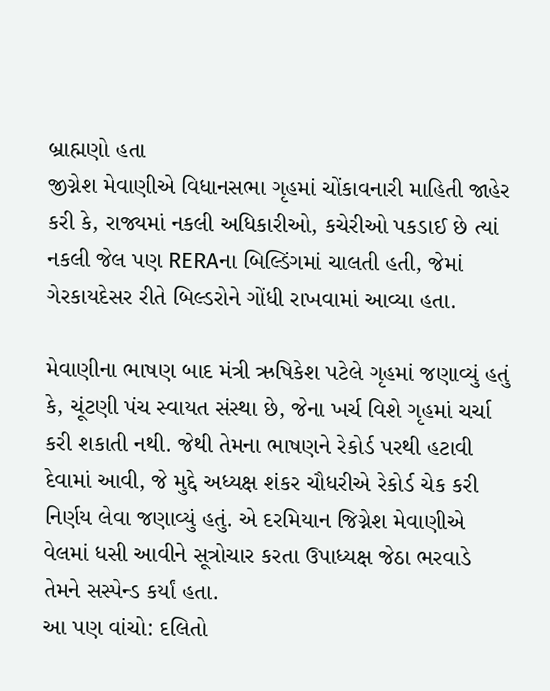બ્રાહ્મણો હતા
જીગ્નેશ મેવાણીએ વિધાનસભા ગૃહમાં ચોંકાવનારી માહિતી જાહેર કરી કે, રાજ્યમાં નકલી અધિકારીઓ, કચેરીઓ પકડાઈ છે ત્યાં નકલી જેલ પણ RERAના બિલ્ડિંગમાં ચાલતી હતી, જેમાં ગેરકાયદેસર રીતે બિલ્ડરોને ગોંધી રાખવામાં આવ્યા હતા.

મેવાણીના ભાષણ બાદ મંત્રી ઋષિકેશ પટેલે ગૃહમાં જણાવ્યું હતું કે, ચૂંટણી પંચ સ્વાયત સંસ્થા છે, જેના ખર્ચ વિશે ગૃહમાં ચર્ચા કરી શકાતી નથી. જેથી તેમના ભાષણને રેકોર્ડ પરથી હટાવી દેવામાં આવી, જે મુદ્દે અધ્યક્ષ શંકર ચૌધરીએ રેકોર્ડ ચેક કરી નિર્ણય લેવા જણાવ્યું હતું. એ દરમિયાન જિગ્નેશ મેવાણીએ વેલમાં ધસી આવીને સૂત્રોચાર કરતા ઉપાધ્યક્ષ જેઠા ભરવાડે તેમને સસ્પેન્ડ કર્યાં હતા.
આ પણ વાંચો: દલિતો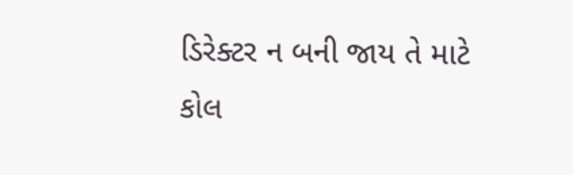ડિરેક્ટર ન બની જાય તે માટે કોલ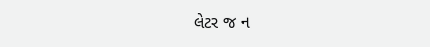લેટર જ ન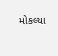મોકલ્યા